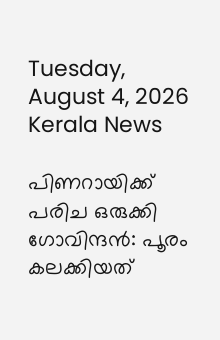Tuesday, August 4, 2026
Kerala News

പിണറായിക്ക് പരിച ഒരുക്കി ഗോവിന്ദന്‍: പൂരം കലക്കിയത്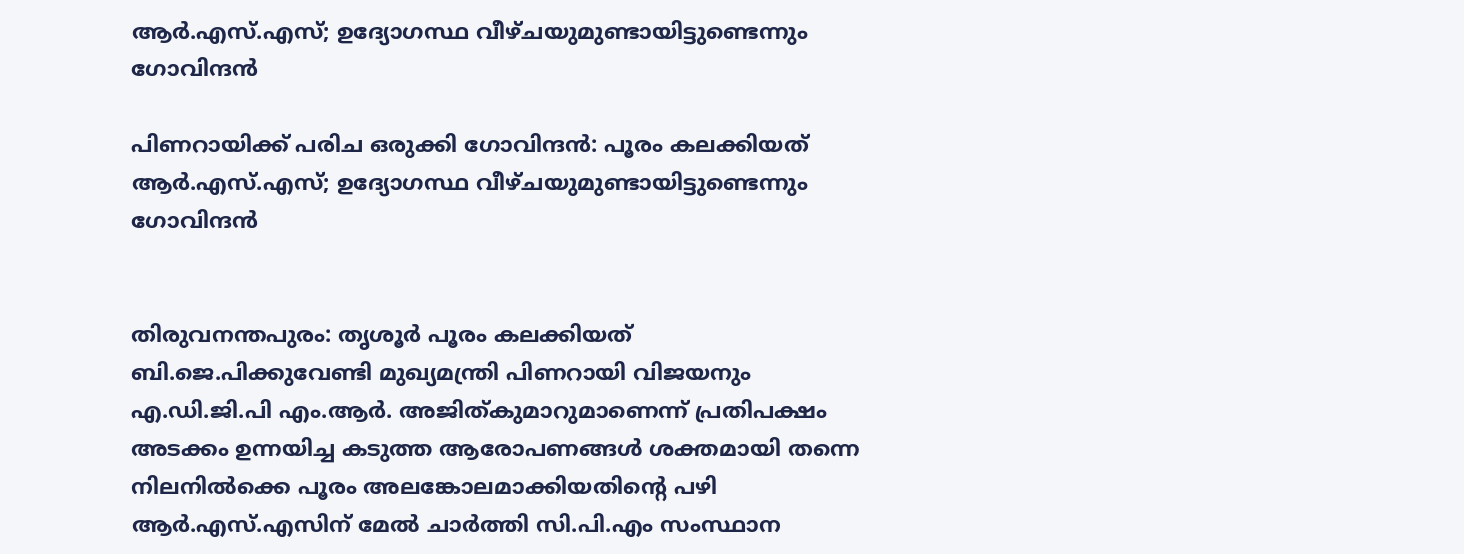ആര്‍.എസ്.എസ്; ഉദ്യോഗസ്ഥ വീഴ്ചയുമുണ്ടായിട്ടുണ്ടെന്നും ഗോവിന്ദന്‍

പിണറായിക്ക് പരിച ഒരുക്കി ഗോവിന്ദന്‍: പൂരം കലക്കിയത് ആര്‍.എസ്.എസ്; ഉദ്യോഗസ്ഥ വീഴ്ചയുമുണ്ടായിട്ടുണ്ടെന്നും ഗോവിന്ദന്‍


തിരുവനന്തപുരം: തൃശൂര്‍ പൂരം കലക്കിയത് ബി.ജെ.പിക്കുവേണ്ടി മുഖ്യമന്ത്രി പിണറായി വിജയനും എ.ഡി.ജി.പി എം.ആര്‍. അജിത്കുമാറുമാണെന്ന് പ്രതിപക്ഷം അടക്കം ഉന്നയിച്ച കടുത്ത ആരോപണങ്ങള്‍ ശക്തമായി തന്നെ നിലനില്‍ക്കെ പൂരം അലങ്കോലമാക്കിയതിന്റെ പഴി ആര്‍.എസ്.എസിന് മേല്‍ ചാര്‍ത്തി സി.പി.എം സംസ്ഥാന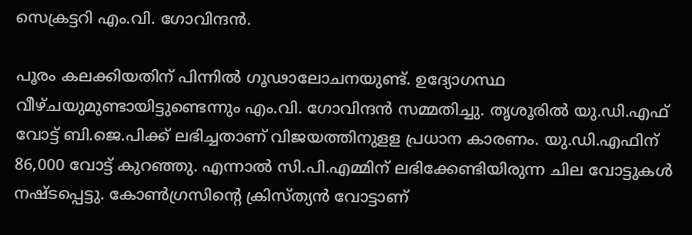സെക്രട്ടറി എം.വി. ഗോവിന്ദന്‍.

പൂരം കലക്കിയതിന് പിന്നില്‍ ഗൂഢാലോചനയുണ്ട്. ഉദ്യോഗസ്ഥ വീഴ്ചയുമുണ്ടായിട്ടുണ്ടെന്നും എം.വി. ഗോവിന്ദന്‍ സമ്മതിച്ചു. തൃശൂരില്‍ യു.ഡി.എഫ് വോട്ട് ബി.ജെ.പിക്ക് ലഭിച്ചതാണ് വിജയത്തിനുളള പ്രധാന കാരണം. യു.ഡി.എഫിന് 86,000 വോട്ട് കുറഞ്ഞു. എന്നാല്‍ സി.പി.എമ്മിന് ലഭിക്കേണ്ടിയിരുന്ന ചില വോട്ടുകള്‍ നഷ്ടപ്പെട്ടു. കോണ്‍ഗ്രസിന്റെ ക്രിസ്ത്യന്‍ വോട്ടാണ്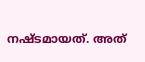നഷ്ടമായത്. അത്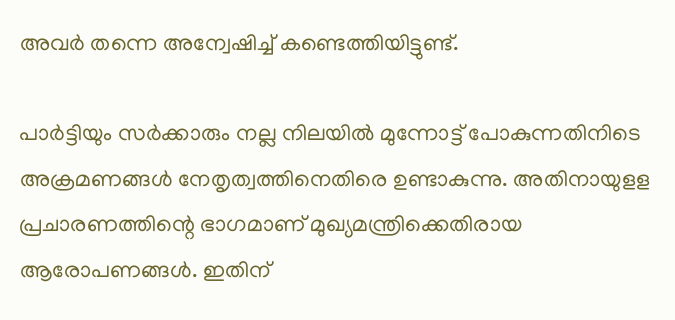അവര്‍ തന്നെ അന്വേഷിച്ച് കണ്ടെത്തിയിട്ടുണ്ട്.

പാര്‍ട്ടിയും സര്‍ക്കാരും നല്ല നിലയില്‍ മുന്നോട്ട് പോകുന്നതിനിടെ അക്രമണങ്ങള്‍ നേതൃത്വത്തിനെതിരെ ഉണ്ടാകുന്നു. അതിനായുളള പ്രചാരണത്തിന്റെ ഭാഗമാണ് മുഖ്യമന്ത്രിക്കെതിരായ ആരോപണങ്ങള്‍. ഇതിന്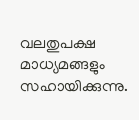വലതുപക്ഷ മാധ്യമങ്ങളും സഹായിക്കുന്നു.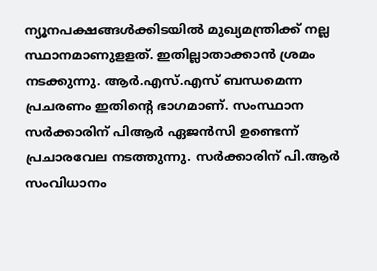ന്യൂനപക്ഷങ്ങള്‍ക്കിടയില്‍ മുഖ്യമന്ത്രിക്ക് നല്ല സ്ഥാനമാണുളളത്. ഇതില്ലാതാക്കാന്‍ ശ്രമം നടക്കുന്നു. ആര്‍.എസ്.എസ് ബന്ധമെന്ന പ്രചരണം ഇതിന്റെ ഭാഗമാണ്. സംസ്ഥാന സര്‍ക്കാരിന് പിആര്‍ ഏജന്‍സി ഉണ്ടെന്ന് പ്രചാരവേല നടത്തുന്നു. സര്‍ക്കാരിന് പി.ആര്‍ സംവിധാനം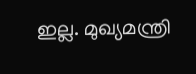ഇല്ല. മുഖ്യമന്ത്രി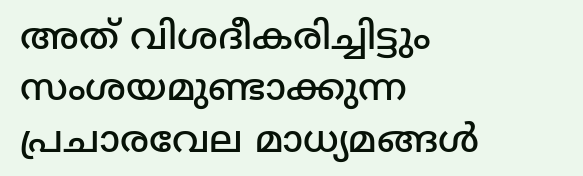അത് വിശദീകരിച്ചിട്ടും സംശയമുണ്ടാക്കുന്ന പ്രചാരവേല മാധ്യമങ്ങള്‍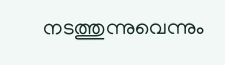നടത്തുന്നുവെന്നും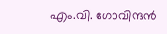എം.വി. ഗോവിന്ദന്‍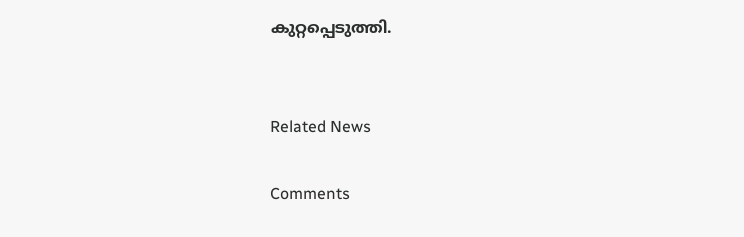കുറ്റപ്പെടുത്തി.


Related News

Comments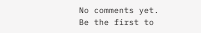No comments yet. Be the first to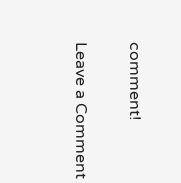comment!

Leave a Comment